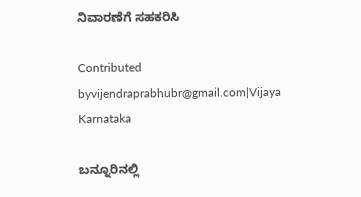ನಿವಾರಣೆಗೆ ಸಹಕರಿಸಿ

Contributed byvijendraprabhubr@gmail.com|Vijaya Karnataka

ಬನ್ನೂರಿನಲ್ಲಿ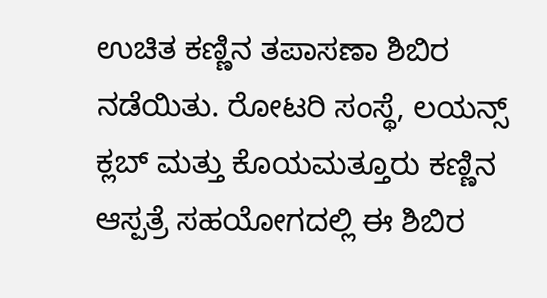ಉಚಿತ ಕಣ್ಣಿನ ತಪಾಸಣಾ ಶಿಬಿರ ನಡೆಯಿತು. ರೋಟರಿ ಸಂಸ್ಥೆ, ಲಯನ್ಸ್ ಕ್ಲಬ್ ಮತ್ತು ಕೊಯಮತ್ತೂರು ಕಣ್ಣಿನ ಆಸ್ಪತ್ರೆ ಸಹಯೋಗದಲ್ಲಿ ಈ ಶಿಬಿರ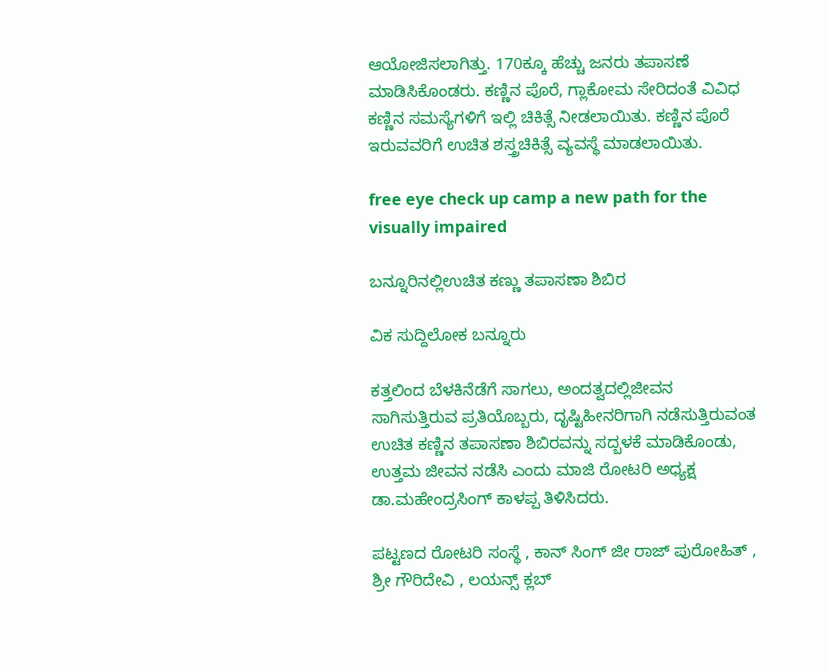ಆಯೋಜಿಸಲಾಗಿತ್ತು. 170ಕ್ಕೂ ಹೆಚ್ಚು ಜನರು ತಪಾಸಣೆ ಮಾಡಿಸಿಕೊಂಡರು. ಕಣ್ಣಿನ ಪೊರೆ, ಗ್ಲಾಕೋಮ ಸೇರಿದಂತೆ ವಿವಿಧ ಕಣ್ಣಿನ ಸಮಸ್ಯೆಗಳಿಗೆ ಇಲ್ಲಿ ಚಿಕಿತ್ಸೆ ನೀಡಲಾಯಿತು. ಕಣ್ಣಿನ ಪೊರೆ ಇರುವವರಿಗೆ ಉಚಿತ ಶಸ್ತ್ರಚಿಕಿತ್ಸೆ ವ್ಯವಸ್ಥೆ ಮಾಡಲಾಯಿತು.

free eye check up camp a new path for the visually impaired

ಬನ್ನೂರಿನಲ್ಲಿಉಚಿತ ಕಣ್ಣು ತಪಾಸಣಾ ಶಿಬಿರ

ವಿಕ ಸುದ್ದಿಲೋಕ ಬನ್ನೂರು

ಕತ್ತಲಿಂದ ಬೆಳಕಿನೆಡೆಗೆ ಸಾಗಲು, ಅಂದತ್ವದಲ್ಲಿಜೀವನ ಸಾಗಿಸುತ್ತಿರುವ ಪ್ರತಿಯೊಬ್ಬರು, ದೃಷ್ಟಿಹೀನರಿಗಾಗಿ ನಡೆಸುತ್ತಿರುವಂತ ಉಚಿತ ಕಣ್ಣಿನ ತಪಾಸಣಾ ಶಿಬಿರವನ್ನು ಸದ್ಬಳಕೆ ಮಾಡಿಕೊಂಡು, ಉತ್ತಮ ಜೀವನ ನಡೆಸಿ ಎಂದು ಮಾಜಿ ರೋಟರಿ ಅಧ್ಯಕ್ಷ ಡಾ.ಮಹೇಂದ್ರಸಿಂಗ್ ಕಾಳಪ್ಪ ತಿಳಿಸಿದರು.

ಪಟ್ಟಣದ ರೋಟರಿ ಸಂಸ್ಥೆ , ಕಾನ್ ಸಿಂಗ್ ಜೀ ರಾಜ್ ಪುರೋಹಿತ್ , ಶ್ರೀ ಗೌರಿದೇವಿ , ಲಯನ್ಸ್ ಕ್ಲಬ್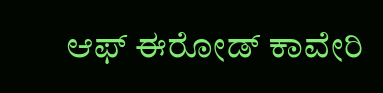ಆಫ್ ಈರೋಡ್ ಕಾವೇರಿ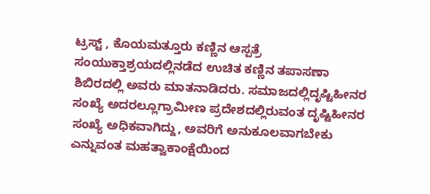ಟ್ರಸ್ಟ್ , ಕೊಯಮತ್ತೂರು ಕಣ್ಣಿನ ಆಸ್ಪತ್ರೆ ಸಂಯುಕ್ತಾಶ್ರಯದಲ್ಲಿನಡೆದ ಉಚಿತ ಕಣ್ಣಿನ ತಪಾಸಣಾ ಶಿಬಿರದಲ್ಲಿ ಅವರು ಮಾತನಾಡಿದರು. ಸಮಾಜದಲ್ಲಿದೃಷ್ಟಿಹೀನರ ಸಂಖ್ಯೆ ಅದರಲ್ಲೂಗ್ರಾಮೀಣ ಪ್ರದೇಶದಲ್ಲಿರುವಂತ ದೃಷ್ಟಿಹೀನರ ಸಂಖ್ಯೆ ಅಧಿಕವಾಗಿದ್ದು, ಅವರಿಗೆ ಅನುಕೂಲವಾಗಬೇಕು ಎನ್ನುವಂತ ಮಹತ್ವಾಕಾಂಕ್ಷೆಯಿಂದ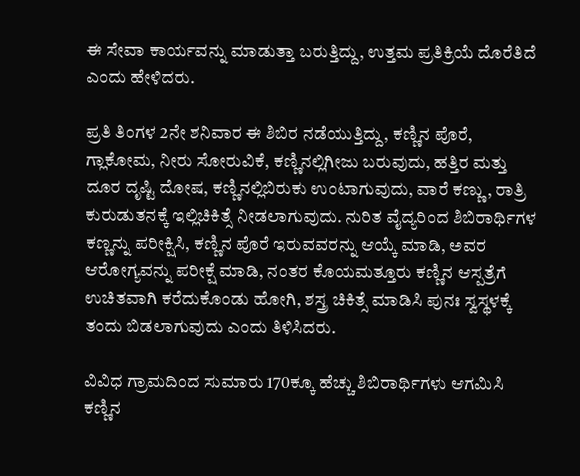ಈ ಸೇವಾ ಕಾರ್ಯವನ್ನು ಮಾಡುತ್ತಾ ಬರುತ್ತಿದ್ದು, ಉತ್ತಮ ಪ್ರತಿಕ್ರಿಯೆ ದೊರೆತಿದೆ ಎಂದು ಹೇಳಿದರು.

ಪ್ರತಿ ತಿಂಗಳ 2ನೇ ಶನಿವಾರ ಈ ಶಿಬಿರ ನಡೆಯುತ್ತಿದ್ದು, ಕಣ್ಣಿನ ಪೊರೆ, ಗ್ಲಾಕೋಮ, ನೀರು ಸೋರುವಿಕೆ, ಕಣ್ಣಿನಲ್ಲಿಗೀಜು ಬರುವುದು, ಹತ್ತಿರ ಮತ್ತು ದೂರ ದೃಷ್ಟಿ ದೋಷ, ಕಣ್ಣಿನಲ್ಲಿಬಿರುಕು ಉಂಟಾಗುವುದು, ವಾರೆ ಕಣ್ಣು, ರಾತ್ರಿ ಕುರುಡುತನಕ್ಕೆ ಇಲ್ಲಿಚಿಕಿತ್ಸೆ ನೀಡಲಾಗುವುದು. ನುರಿತ ವೈದ್ಯರಿಂದ ಶಿಬಿರಾರ್ಥಿಗಳ ಕಣ್ಣನ್ನು ಪರೀಕ್ಷಿಸಿ, ಕಣ್ಣಿನ ಪೊರೆ ಇರುವವರನ್ನು ಆಯ್ಕೆ ಮಾಡಿ, ಅವರ ಆರೋಗ್ಯವನ್ನು ಪರೀಕ್ಷೆ ಮಾಡಿ, ನಂತರ ಕೊಯಮತ್ತೂರು ಕಣ್ಣಿನ ಆಸ್ಪತ್ರೆಗೆ ಉಚಿತವಾಗಿ ಕರೆದುಕೊಂಡು ಹೋಗಿ, ಶಸ್ತ್ರ ಚಿಕಿತ್ಸೆ ಮಾಡಿಸಿ ಪುನಃ ಸ್ವಸ್ಥಳಕ್ಕೆ ತಂದು ಬಿಡಲಾಗುವುದು ಎಂದು ತಿಳಿಸಿದರು.

ವಿವಿಧ ಗ್ರಾಮದಿಂದ ಸುಮಾರು 170ಕ್ಕೂ ಹೆಚ್ಚು ಶಿಬಿರಾರ್ಥಿಗಳು ಆಗಮಿಸಿ ಕಣ್ಣಿನ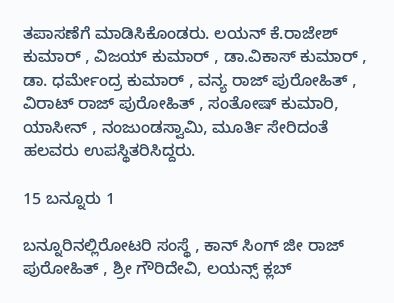ತಪಾಸಣೆಗೆ ಮಾಡಿಸಿಕೊಂಡರು. ಲಯನ್ ಕೆ.ರಾಜೇಶ್ ಕುಮಾರ್ , ವಿಜಯ್ ಕುಮಾರ್ , ಡಾ.ವಿಕಾಸ್ ಕುಮಾರ್ , ಡಾ. ಧರ್ಮೇಂದ್ರ ಕುಮಾರ್ , ವನ್ಯ ರಾಜ್ ಪುರೋಹಿತ್ , ವಿರಾಟ್ ರಾಜ್ ಪುರೋಹಿತ್ , ಸಂತೋಷ್ ಕುಮಾರಿ, ಯಾಸೀನ್ , ನಂಜುಂಡಸ್ವಾಮಿ, ಮೂರ್ತಿ ಸೇರಿದಂತೆ ಹಲವರು ಉಪಸ್ಥಿತರಿಸಿದ್ದರು.

15 ಬನ್ನೂರು 1

ಬನ್ನೂರಿನಲ್ಲಿರೋಟರಿ ಸಂಸ್ಥೆ , ಕಾನ್ ಸಿಂಗ್ ಜೀ ರಾಜ್ ಪುರೋಹಿತ್ , ಶ್ರೀ ಗೌರಿದೇವಿ, ಲಯನ್ಸ್ ಕ್ಲಬ್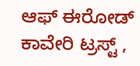ಆಫ್ ಈರೋಡ್ ಕಾವೇರಿ ಟ್ರಸ್ಟ್ ,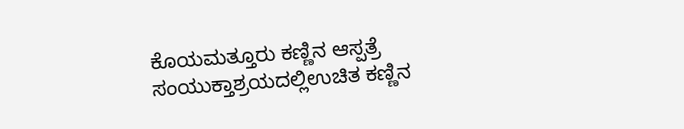ಕೊಯಮತ್ತೂರು ಕಣ್ಣಿನ ಆಸ್ಪತ್ರೆ ಸಂಯುಕ್ತಾಶ್ರಯದಲ್ಲಿಉಚಿತ ಕಣ್ಣಿನ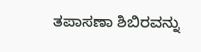ತಪಾಸಣಾ ಶಿಬಿರವನ್ನು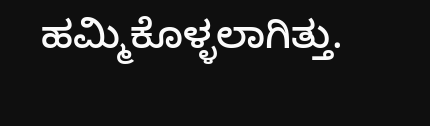ಹಮ್ಮಿಕೊಳ್ಳಲಾಗಿತ್ತು.